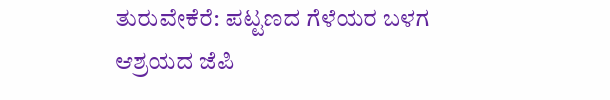ತುರುವೇಕೆರೆ: ಪಟ್ಟಣದ ಗೆಳೆಯರ ಬಳಗ ಆಶ್ರಯದ ಜೆಪಿ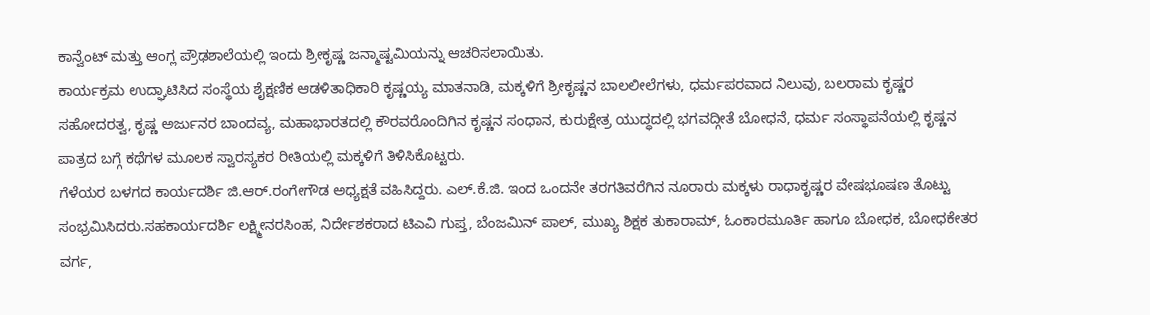ಕಾನ್ವೆಂಟ್ ಮತ್ತು ಆಂಗ್ಲ ಪ್ರೌಢಶಾಲೆಯಲ್ಲಿ ಇಂದು ಶ್ರೀಕೃಷ್ಣ ಜನ್ಮಾಷ್ಟಮಿಯನ್ನು ಆಚರಿಸಲಾಯಿತು.
ಕಾರ್ಯಕ್ರಮ ಉದ್ಘಾಟಿಸಿದ ಸಂಸ್ಥೆಯ ಶೈಕ್ಷಣಿಕ ಆಡಳಿತಾಧಿಕಾರಿ ಕೃಷ್ಣಯ್ಯ ಮಾತನಾಡಿ, ಮಕ್ಕಳಿಗೆ ಶ್ರೀಕೃಷ್ಣನ ಬಾಲಲೀಲೆಗಳು, ಧರ್ಮಪರವಾದ ನಿಲುವು, ಬಲರಾಮ ಕೃಷ್ಣರ ಸಹೋದರತ್ವ, ಕೃಷ್ಣ ಅರ್ಜುನರ ಬಾಂದವ್ಯ, ಮಹಾಭಾರತದಲ್ಲಿ ಕೌರವರೊಂದಿಗಿನ ಕೃಷ್ಣನ ಸಂಧಾನ, ಕುರುಕ್ಷೇತ್ರ ಯುದ್ಧದಲ್ಲಿ ಭಗವದ್ಗೀತೆ ಬೋಧನೆ, ಧರ್ಮ ಸಂಸ್ಥಾಪನೆಯಲ್ಲಿ ಕೃಷ್ಣನ ಪಾತ್ರದ ಬಗ್ಗೆ ಕಥೆಗಳ ಮೂಲಕ ಸ್ವಾರಸ್ಯಕರ ರೀತಿಯಲ್ಲಿ ಮಕ್ಕಳಿಗೆ ತಿಳಿಸಿಕೊಟ್ಟರು.
ಗೆಳೆಯರ ಬಳಗದ ಕಾರ್ಯದರ್ಶಿ ಜಿ.ಆರ್.ರಂಗೇಗೌಡ ಅಧ್ಯಕ್ಷತೆ ವಹಿಸಿದ್ದರು. ಎಲ್.ಕೆ.ಜಿ. ಇಂದ ಒಂದನೇ ತರಗತಿವರೆಗಿನ ನೂರಾರು ಮಕ್ಕಳು ರಾಧಾಕೃಷ್ಣರ ವೇಷಭೂಷಣ ತೊಟ್ಟು ಸಂಭ್ರಮಿಸಿದರು.ಸಹಕಾರ್ಯದರ್ಶಿ ಲಕ್ಷ್ಮೀನರಸಿಂಹ, ನಿರ್ದೇಶಕರಾದ ಟಿಎವಿ ಗುಪ್ತ, ಬೆಂಜಮಿನ್ ಪಾಲ್, ಮುಖ್ಯ ಶಿಕ್ಷಕ ತುಕಾರಾಮ್, ಓಂಕಾರಮೂರ್ತಿ ಹಾಗೂ ಬೋಧಕ, ಬೋಧಕೇತರ ವರ್ಗ,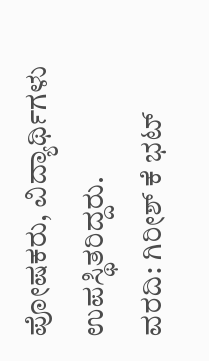ಪೋಷಕರು, ವಿದ್ಯಾರ್ಥಿಗಳು ಉಪಸ್ಥಿತರಿದ್ದರು.
ವರದಿ: ಗಿರೀಶ್ ಕೆ ಭಟ್